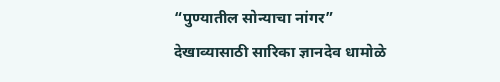“पुण्यातील सोन्याचा नांगर” देखाव्यासाठी सारिका ज्ञानदेव धामोळे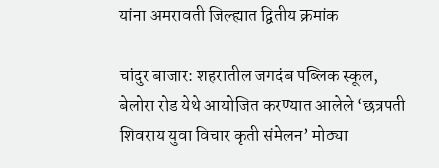यांना अमरावती जिल्ह्यात द्वितीय क्रमांक

चांदुर बाजार: शहरातील जगदंब पब्लिक स्कूल, बेलोरा रोड येथे आयोजित करण्यात आलेले ‘छत्रपती शिवराय युवा विचार कृती संमेलन’ मोठ्या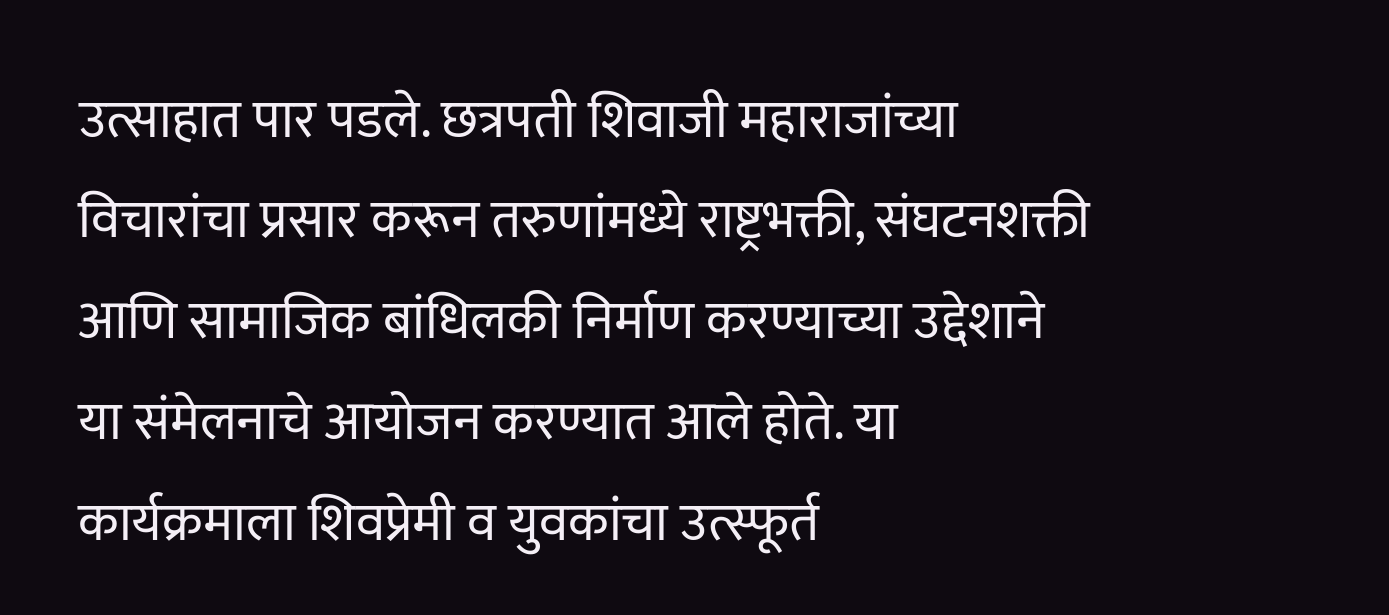उत्साहात पार पडले. छत्रपती शिवाजी महाराजांच्या विचारांचा प्रसार करून तरुणांमध्ये राष्ट्रभक्ती, संघटनशक्ती आणि सामाजिक बांधिलकी निर्माण करण्याच्या उद्देशाने या संमेलनाचे आयोजन करण्यात आले होते. या कार्यक्रमाला शिवप्रेमी व युवकांचा उत्स्फूर्त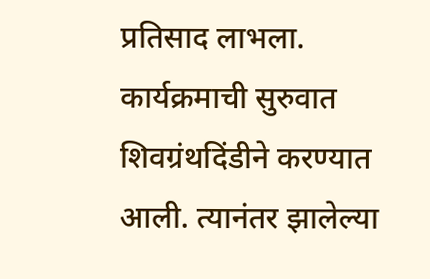प्रतिसाद लाभला.
कार्यक्रमाची सुरुवात शिवग्रंथदिंडीने करण्यात आली. त्यानंतर झालेल्या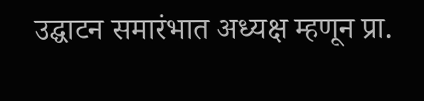उद्घाटन समारंभात अध्यक्ष म्हणून प्रा.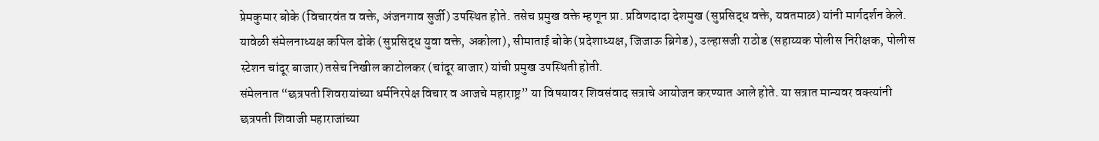प्रेमकुमार बोके (विचारवंत व वक्ते, अंजनगाव सुर्जी) उपस्थित होते. तसेच प्रमुख वक्ते म्हणून प्रा. प्रविणदादा देशमुख (सुप्रसिद्ध वक्ते, यवतमाळ) यांनी मार्गदर्शन केले.
यावेळी संमेलनाध्यक्ष कपिल ढोके (सुप्रसिद्ध युवा वक्ते, अकोला), सीमाताई बोके (प्रदेशाध्यक्ष, जिजाऊ ब्रिगेड), उल्हासजी राठोड (सहाय्यक पोलीस निरीक्षक, पोलीस स्टेशन चांदूर बाजार) तसेच निखील काटोलकर (चांदूर बाजार) यांची प्रमुख उपस्थिती होती.
संमेलनात “छत्रपती शिवरायांच्या धर्मनिरपेक्ष विचार व आजचे महाराष्ट्र” या विषयावर शिवसंवाद सत्राचे आयोजन करण्यात आले होते. या सत्रात मान्यवर वक्त्यांनी छत्रपती शिवाजी महाराजांच्या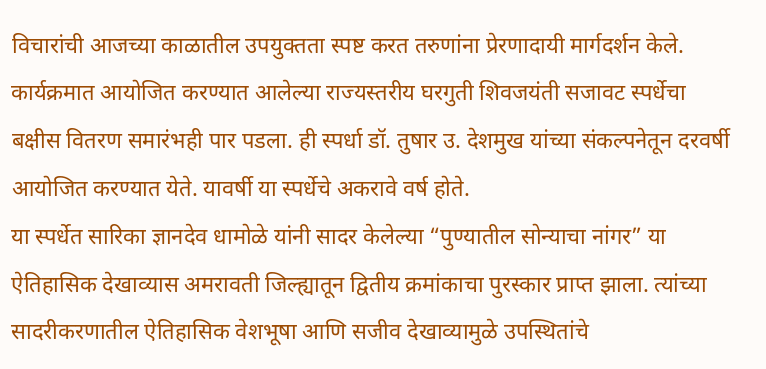विचारांची आजच्या काळातील उपयुक्तता स्पष्ट करत तरुणांना प्रेरणादायी मार्गदर्शन केले.
कार्यक्रमात आयोजित करण्यात आलेल्या राज्यस्तरीय घरगुती शिवजयंती सजावट स्पर्धेचा बक्षीस वितरण समारंभही पार पडला. ही स्पर्धा डॉ. तुषार उ. देशमुख यांच्या संकल्पनेतून दरवर्षी आयोजित करण्यात येते. यावर्षी या स्पर्धेचे अकरावे वर्ष होते.
या स्पर्धेत सारिका ज्ञानदेव धामोळे यांनी सादर केलेल्या “पुण्यातील सोन्याचा नांगर” या ऐतिहासिक देखाव्यास अमरावती जिल्ह्यातून द्वितीय क्रमांकाचा पुरस्कार प्राप्त झाला. त्यांच्या सादरीकरणातील ऐतिहासिक वेशभूषा आणि सजीव देखाव्यामुळे उपस्थितांचे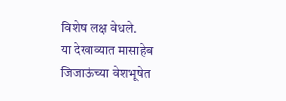विशेष लक्ष वेधले.
या देखाव्यात मासाहेब जिजाऊंच्या वेशभूषेत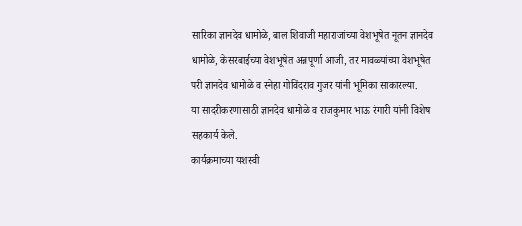सारिका ज्ञानदेव धामोळे, बाल शिवाजी महाराजांच्या वेशभूषेत नूतन ज्ञानदेव धामोळे, केसरबाईच्या वेशभूषेत अन्नपूर्णा आजी, तर मावळ्यांच्या वेशभूषेत परी ज्ञानदेव धामोळे व स्नेहा गोविंदराव गुजर यांनी भूमिका साकारल्या.
या सादरीकरणासाठी ज्ञानदेव धामोळे व राजकुमार भाऊ रंगारी यांनी विशेष सहकार्य केले.
कार्यक्रमाच्या यशस्वी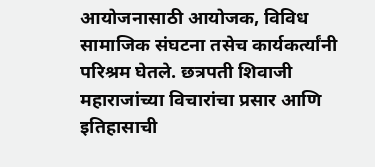आयोजनासाठी आयोजक, विविध सामाजिक संघटना तसेच कार्यकर्त्यांनी परिश्रम घेतले. छत्रपती शिवाजी महाराजांच्या विचारांचा प्रसार आणि इतिहासाची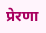प्रेरणा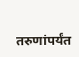तरुणांपर्यंत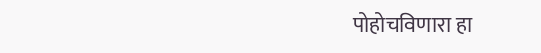पोहोचविणारा हा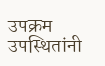उपक्रम उपस्थितांनी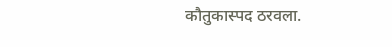कौतुकास्पद ठरवला.